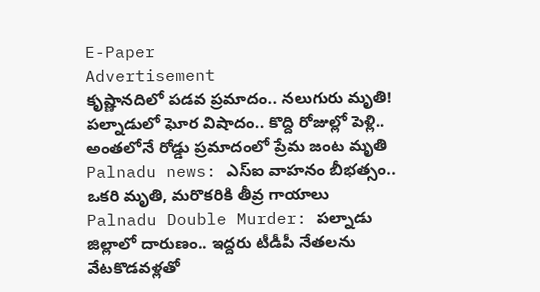E-Paper
Advertisement
కృష్ణానదిలో పడవ ప్రమాదం.. నలుగురు మృతి!
పల్నాడులో ఘోర విషాదం.. కొద్ది రోజుల్లో పెళ్లి.. అంతలోనే రోడ్డు ప్రమాదంలో ప్రేమ జంట మృతి
Palnadu news: ఎస్ఐ వాహనం బీభత్సం.. ఒకరి మృతి, మరొకరికి తీవ్ర గాయాలు
Palnadu Double Murder: పల్నాడు జిల్లాలో దారుణం.. ఇద్దరు టీడీపీ నేతలను వేటకొడవళ్లతో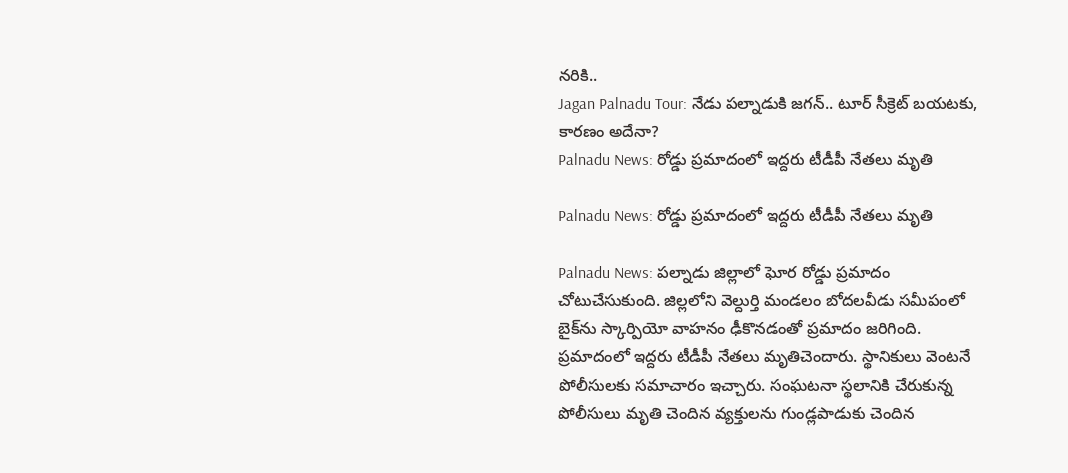నరికి..
Jagan Palnadu Tour: నేడు పల్నాడుకి జగన్.. టూర్ సీక్రెట్ బయటకు, కారణం అదేనా?
Palnadu News: రోడ్డు ప్రమాదంలో ఇద్దరు టీడీపీ నేతలు మృతి

Palnadu News: రోడ్డు ప్రమాదంలో ఇద్దరు టీడీపీ నేతలు మృతి

Palnadu News: పల్నాడు జిల్లాలో ఘోర రోడ్డు ప్రమాదం చోటుచేసుకుంది. జిల్లలోని వెల్దుర్తి మండలం బోదలవీడు సమీపంలో బైక్‌ను స్కార్పియో వాహనం ఢీకొనడంతో ప్రమాదం జరిగింది. ప్రమాదంలో ఇద్దరు టీడీపీ నేతలు మృతిచెందారు. స్థానికులు వెంటనే పోలీసులకు సమాచారం ఇచ్చారు. సంఘటనా స్థలానికి చేరుకున్న పోలీసులు మృతి చెందిన వ్యక్తులను గుండ్లపాడుకు చెందిన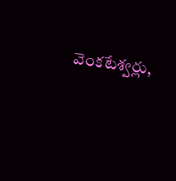వెంకటేశ్వర్లు,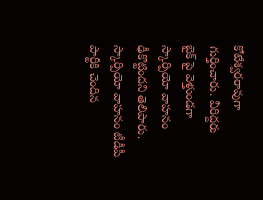కోటేశ్వరరావుగా గుర్తించారు. వీరిద్దరు బైక్ ‌పై వెళ్తుండగా స్కార్పియో వాహనం ఢీకొట్టిందని తెలిపారు. స్కార్పియో వాహనం టీడీపీ పార్టీకి చెందిన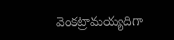వెంకట్రామయ్యదిగా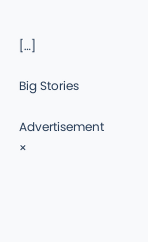[…]

Big Stories

Advertisement
×